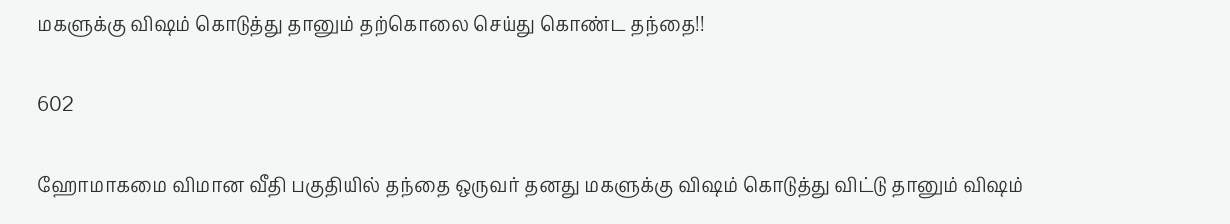மகளுக்கு விஷம் கொடுத்து தானும் தற்கொலை செய்து கொண்ட தந்தை!!

602

ஹோமாகமை விமான வீதி பகுதியில் தந்தை ஒருவர் தனது மகளுக்கு விஷம் கொடுத்து விட்டு தானும் விஷம்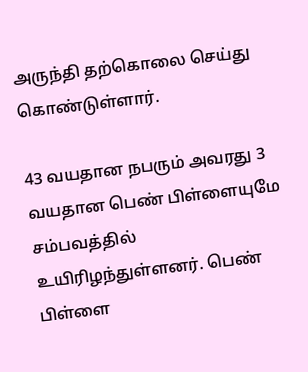அருந்தி தற்கொலை செய்து கொண்டுள்ளார்.

43 வயதான நபரும் அவரது 3 வயதான பெண் பிள்ளையுமே சம்பவத்தில் உயிரிழந்துள்ளனர். பெண் பிள்ளை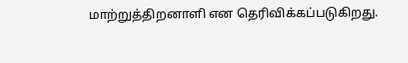மாற்றுத்திறனாளி என தெரிவிக்கப்படுகிறது.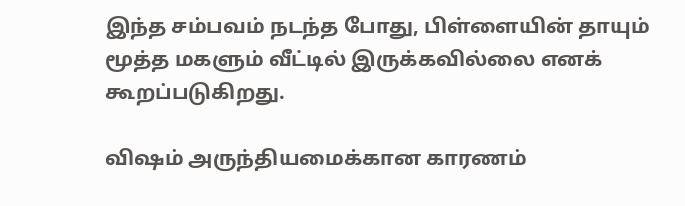இந்த சம்பவம் நடந்த போது, பிள்ளையின் தாயும் மூத்த மகளும் வீட்டில் இருக்கவில்லை எனக் கூறப்படுகிறது.

விஷம் அருந்தியமைக்கான காரணம்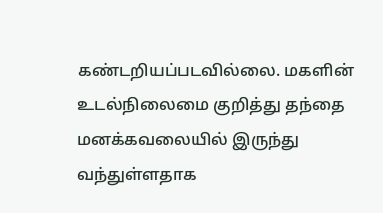கண்டறியப்படவில்லை. மகளின் உடல்நிலைமை குறித்து தந்தை மனக்கவலையில் இருந்து வந்துள்ளதாக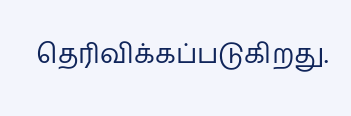தெரிவிக்கப்படுகிறது.